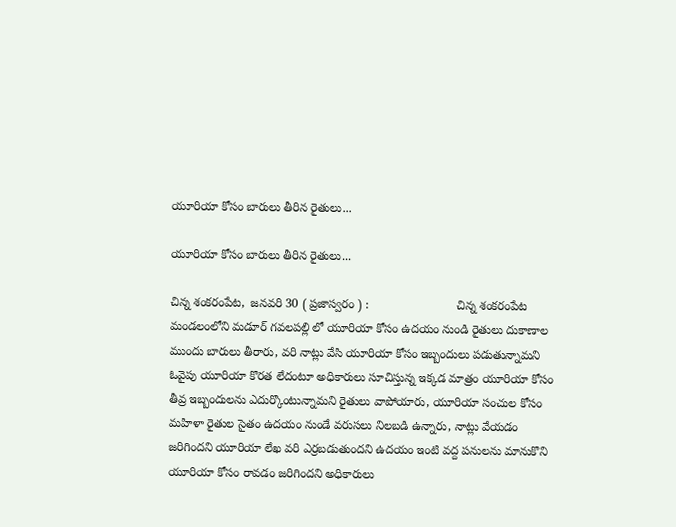యూరియా కోసం బారులు తీరిన రైతులు...

యూరియా కోసం బారులు తీరిన రైతులు...

చిన్న శంకరంపేట,  జనవరి 30 ( ప్రజాస్వరం ) :                          చిన్న శంకరంపేట మండలంలోని మడూర్ గవలపల్లి లో యూరియా కోసం ఉదయం నుండి రైతులు దుకాణాల ముందు బారులు తీరారు, వరి నాట్లు వేసి యూరియా కోసం ఇబ్బందులు పడుతున్నామని ఓవైపు యూరియా కొరత లేదంటూ అధికారులు సూచిస్తున్న ఇక్కడ మాత్రం యూరియా కోసం తీవ్ర ఇబ్బందులను ఎదుర్కొంటున్నామని రైతులు వాపోయారు, యూరియా సంచుల కోసం మహిళా రైతుల సైతం ఉదయం నుండే వరుసలు నిలబడి ఉన్నారు, నాట్లు వేయడం జరిగిందని యూరియా లేఖ వరి ఎర్రబడుతుందని ఉదయం ఇంటి వద్ద పనులను మానుకొని యూరియా కోసం రావడం జరిగిందని అధికారులు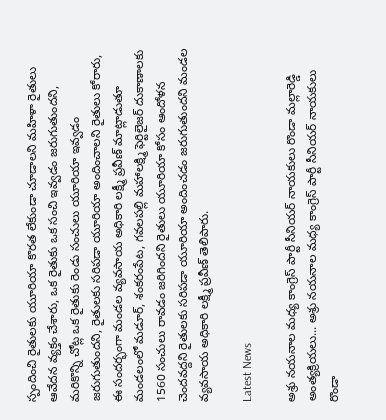స్పందించి రైతులకు యూరియా కొరత లేకుండా చూడాలని మహిళా రైతులు ఆవేదన వ్యక్తం చేశారు, ఒక రైతుకు ఒక సంచి ఇవ్వడం జరుగుతుందని, మరికొన్ని చోట్ల ఒక రైతుకు రెండు సంచులు యూరియా ఇవ్వడం జరుగుతుందని, రైతులకు సరిపడా యూరియా అందించాలని రైతులు కోరారు, ఈ సందర్భంగా మండల వ్యవసాయ అధికారి లక్ష్మీ ప్రవీణ్ మాట్లాడుతూ మండలంలో మడూర్, శంకరంపేట, గవలపల్లి మహాలక్ష్మి ఫెర్టిలైజర్ దుకాణాలకు 1560 సంచులు రావడం జరిగిందని రైతులు యూరియా కోసం ఆందోళన చెందవద్దని రైతులకు సరిపడా యూరియా అందించడం జరుగుతుందని మండల వ్యవసాయ అధికారి లక్ష్మీ ప్రవీణ్ తెలిపారు.

Latest News

అశ్రు నయనాల మధ్య కాంగ్రెస్ పార్టీ సీనియర్ నాయకులు రొండా మల్లారెడ్డి అంత్యక్రియలు... అశ్రు నయనాల మధ్య కాంగ్రెస్ పార్టీ సీనియర్ నాయకులు రొండా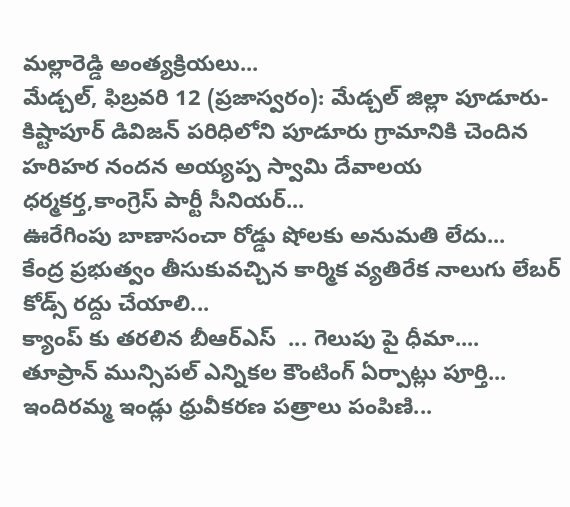మల్లారెడ్డి అంత్యక్రియలు...
మేడ్చల్, ఫిబ్రవరి 12 (ప్రజాస్వరం): మేడ్చల్ జిల్లా పూడూరు-కిష్టాపూర్ డివిజన్ పరిధిలోని పూడూరు గ్రామానికి చెందిన హరిహర నందన అయ్యప్ప స్వామి దేవాలయ ధర్మకర్త,కాంగ్రెస్ పార్టీ సీనియర్...
ఊరేగింపు బాణాసంచా రోడ్డు షోలకు అనుమతి లేదు...
కేంద్ర ప్రభుత్వం తీసుకువచ్చిన కార్మిక వ్యతిరేక నాలుగు లేబర్ కోడ్స్ రద్దు చేయాలి...
క్యాంప్ కు తరలిన బీఆర్ఎస్  ... గెలుపు పై ధీమా....
తూప్రాన్ మున్సిపల్ ఎన్నికల కౌంటింగ్ ఏర్పాట్లు పూర్తి...
ఇందిరమ్మ ఇండ్లు ధ్రువీకరణ పత్రాలు పంపిణి...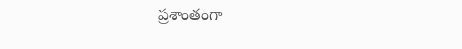ప్రశాంతంగా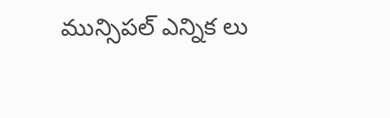మున్సిపల్ ఎన్నిక లు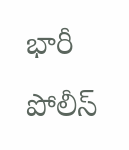భారీ పోలీస్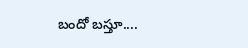బందో బస్తూ....